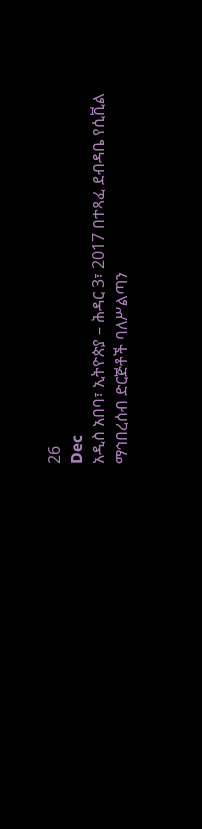26
Dec
አዲስ አበባ፣ ኢትዮጵያ – ሕዳር 3፣ 2017 በተጻፈ ደብዳቤ የሲቪል ማኅበረሰብ ድርጅቶች ባለሥልጣን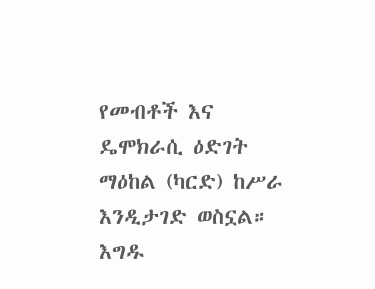የመብቶች እና ዴሞክራሲ ዕድገት ማዕከል (ካርድ) ከሥራ እንዲታገድ ወስኗል። እግዱ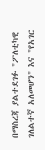በማስረጃ ያልተደገፉ "ፖለቲካዊ ገለልተኛ አለመሆን" እና "የአገር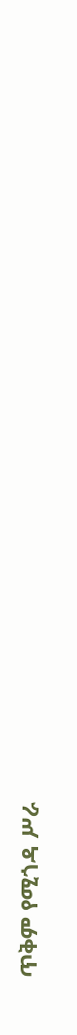ጥቅም የሚጎዳ ሥራ